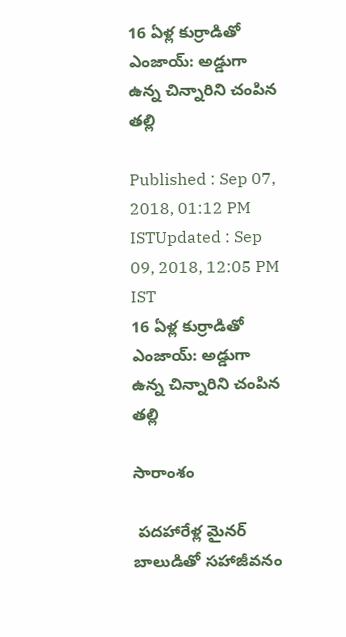16 ఏళ్ల కుర్రాడితో ఎంజాయ్: అడ్డుగా ఉన్న చిన్నారిని చంపిన తల్లి

Published : Sep 07, 2018, 01:12 PM ISTUpdated : Sep 09, 2018, 12:05 PM IST
16 ఏళ్ల కుర్రాడితో ఎంజాయ్: అడ్డుగా ఉన్న చిన్నారిని చంపిన తల్లి

సారాంశం

 పదహారేళ్ల మైనర్ బాలుడితో సహాజీవనం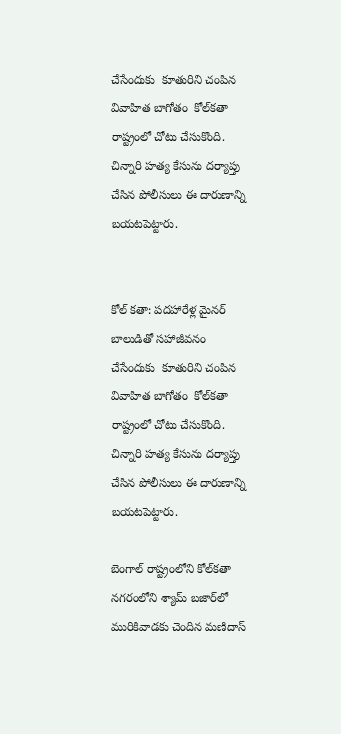చేసేందుకు  కూతురిని చంపిన వివాహిత బాగోతం  కోల్‌కతా రాష్ట్రంలో చోటు చేసుకొంది. చిన్నారి హత్య కేసును దర్యాప్తు చేసిన పోలీసులు ఈ దారుణాన్ని  బయటపెట్టారు.


కోల్ కతా: పదహారేళ్ల మైనర్ బాలుడితో సహాజీవనం చేసేందుకు  కూతురిని చంపిన వివాహిత బాగోతం  కోల్‌కతా రాష్ట్రంలో చోటు చేసుకొంది. చిన్నారి హత్య కేసును దర్యాప్తు చేసిన పోలీసులు ఈ దారుణాన్ని  బయటపెట్టారు.

బెంగాల్ రాష్ట్రంలోని కోల్‌కతా నగరంలోని శ్యామ్ బజార్‌లో మురికివాడకు చెందిన మణిదాస్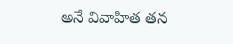అనే వివాహిత తన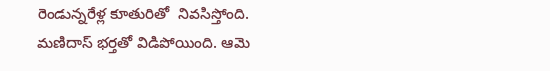రెండున్నరేళ్ల కూతురితో  నివసిస్తోంది. మణిదాస్ భర్తతో విడిపోయింది. ఆమె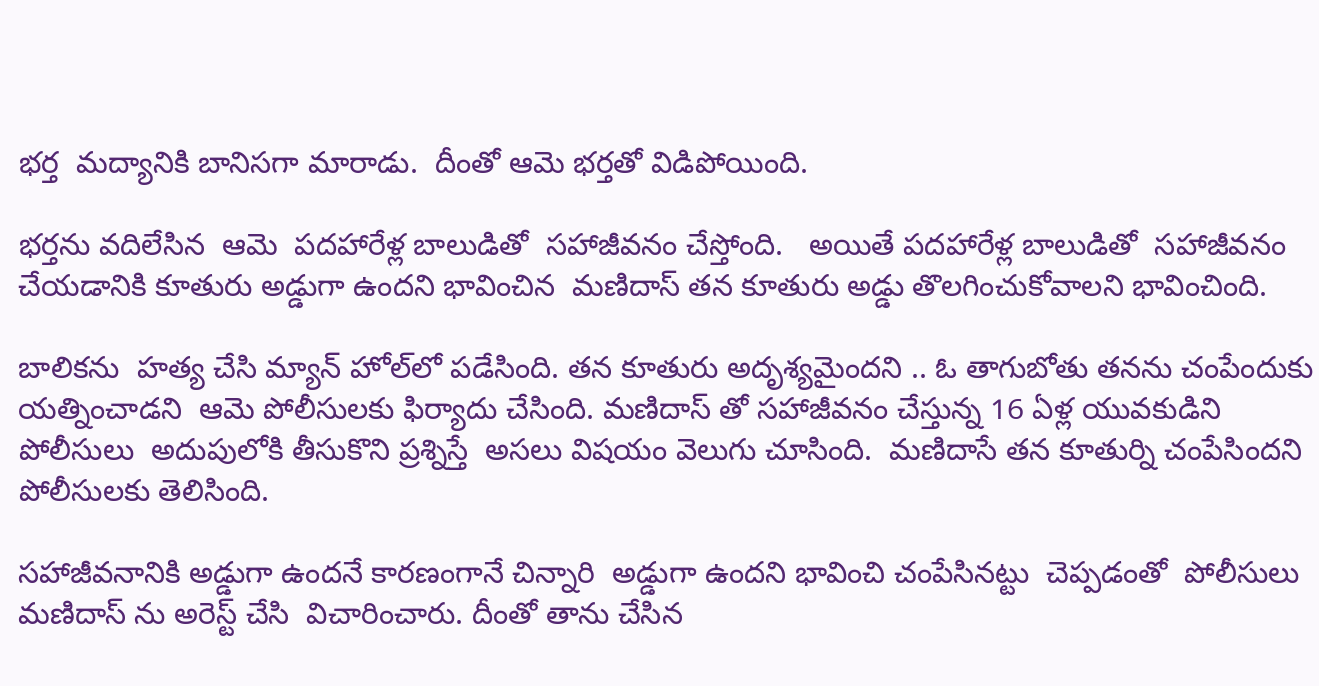భర్త  మద్యానికి బానిసగా మారాడు.  దీంతో ఆమె భర్తతో విడిపోయింది.

భర్తను వదిలేసిన  ఆమె  పదహారేళ్ల బాలుడితో  సహాజీవనం చేస్తోంది.   అయితే పదహారేళ్ల బాలుడితో  సహాజీవనం  చేయడానికి కూతురు అడ్డుగా ఉందని భావించిన  మణిదాస్ తన కూతురు అడ్డు తొలగించుకోవాలని భావించింది.

బాలికను  హత్య చేసి మ్యాన్ హోల్‌లో పడేసింది. తన కూతురు అదృశ్యమైందని .. ఓ తాగుబోతు తనను చంపేందుకు యత్నించాడని  ఆమె పోలీసులకు ఫిర్యాదు చేసింది. మణిదాస్ తో సహాజీవనం చేస్తున్న 16 ఏళ్ల యువకుడిని పోలీసులు  అదుపులోకి తీసుకొని ప్రశ్నిస్తే  అసలు విషయం వెలుగు చూసింది.  మణిదాసే తన కూతుర్ని చంపేసిందని  పోలీసులకు తెలిసింది.

సహాజీవనానికి అడ్డుగా ఉందనే కారణంగానే చిన్నారి  అడ్డుగా ఉందని భావించి చంపేసినట్టు  చెప్పడంతో  పోలీసులు మణిదాస్ ను అరెస్ట్ చేసి  విచారించారు. దీంతో తాను చేసిన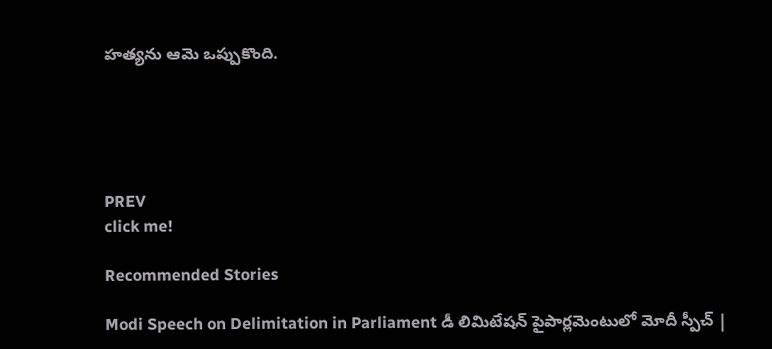హత్యను ఆమె ఒప్పుకొంది.





PREV
click me!

Recommended Stories

Modi Speech on Delimitation in Parliament డీ లిమిటేషన్ పైపార్లమెంటులో మోదీ స్పీచ్ |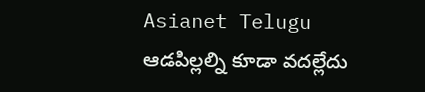Asianet Telugu
ఆడపిల్లల్ని కూడా వదల్లేదు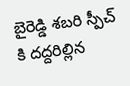బైరెడ్డి శబరి స్పీచ్ కి దద్దరిల్లిన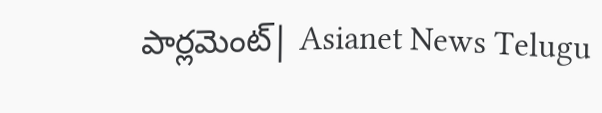పార్లమెంట్| Asianet News Telugu